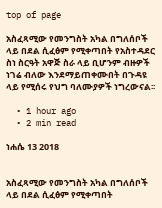top of page

አስፈጻሚው የመንግስት አካል በግለሰቦች ላይ በደል ሲፈፅም የሚቀጣበት የአስተዳደር ስነ ስርዓት አዋጅ ስራ ላይ ቢሆንም ብዙዎች ነገሬ ብለው እንደማይጠቀሙበት በጉዳዩ ላይ የሚሰሩ የህግ ባለሙያዎች ነግረውናል፡፡

  • 1 hour ago
  • 2 min read

ነሐሴ 13 2018


አስፈጻሚው የመንግስት አካል በግለሰቦች ላይ በደል ሲፈፅም የሚቀጣበት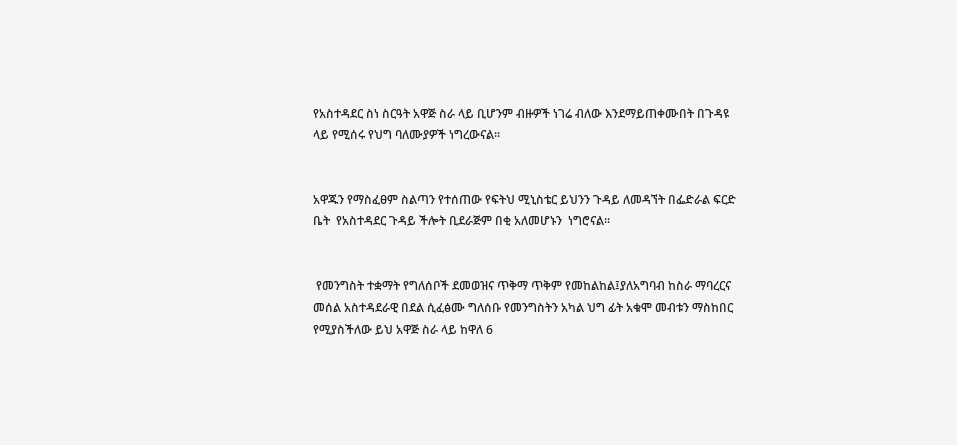የአስተዳደር ስነ ስርዓት አዋጅ ስራ ላይ ቢሆንም ብዙዎች ነገሬ ብለው እንደማይጠቀሙበት በጉዳዩ ላይ የሚሰሩ የህግ ባለሙያዎች ነግረውናል፡፡


አዋጁን የማስፈፀም ስልጣን የተሰጠው የፍትህ ሚኒስቴር ይህንን ጉዳይ ለመዳኘት በፌድራል ፍርድ ቤት  የአስተዳደር ጉዳይ ችሎት ቢደራጅም በቂ አለመሆኑን  ነግሮናል፡፡


 የመንግስት ተቋማት የግለሰቦች ደመወዝና ጥቅማ ጥቅም የመከልከል፤ያለአግባብ ከስራ ማባረርና መሰል አስተዳደራዊ በደል ሲፈፅሙ ግለሰቡ የመንግስትን አካል ህግ ፊት አቁሞ መብቱን ማስከበር የሚያስችለው ይህ አዋጅ ስራ ላይ ከዋለ 6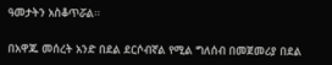ዓመታትን አስቆጥሯል፡፡


በአዋጁ መሰረት አንድ በደል ደርሶብኛል የሚል ግለሰብ በመጀመሪያ በደል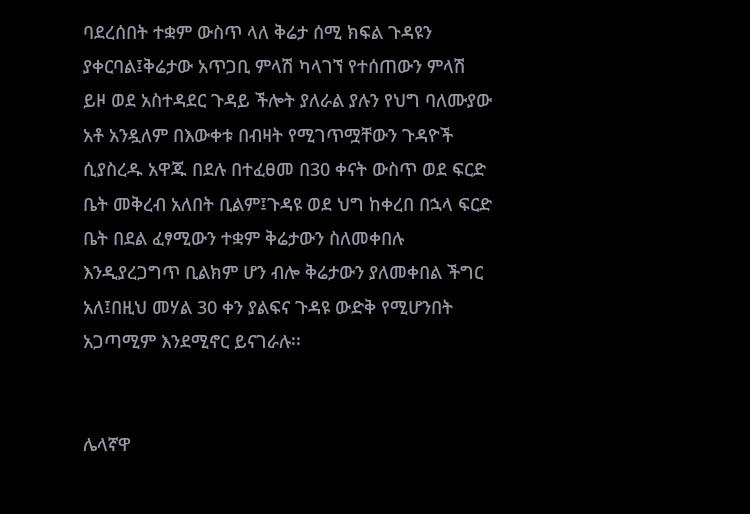ባደረሰበት ተቋም ውስጥ ላለ ቅሬታ ሰሚ ክፍል ጉዳዩን ያቀርባል፤ቅሬታው አጥጋቢ ምላሽ ካላገኘ የተሰጠውን ምላሽ ይዞ ወደ አስተዳደር ጉዳይ ችሎት ያለራል ያሉን የህግ ባለሙያው አቶ አንዷለም በእውቀቱ በብዛት የሚገጥሟቸውን ጉዳዮች ሲያስረዱ አዋጁ በደሉ በተፈፀመ በ30 ቀናት ውስጥ ወደ ፍርድ ቤት መቅረብ አለበት ቢልም፤ጉዳዩ ወደ ህግ ከቀረበ በኋላ ፍርድ ቤት በደል ፈፃሚውን ተቋም ቅሬታውን ስለመቀበሉ እንዲያረጋግጥ ቢልክም ሆን ብሎ ቅሬታውን ያለመቀበል ችግር አለ፤በዚህ መሃል 30 ቀን ያልፍና ጉዳዩ ውድቅ የሚሆንበት አጋጣሚም እንደሚኖር ይናገራሉ፡፡


ሌላኛዋ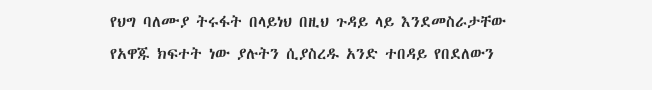የህግ ባለሙያ ትሩፋት በላይነህ በዚህ ጉዳይ ላይ እንደመስራታቸው የአዋጁ ክፍተት ነው ያሉትን ሲያስረዱ አንድ ተበዳይ የበደለውን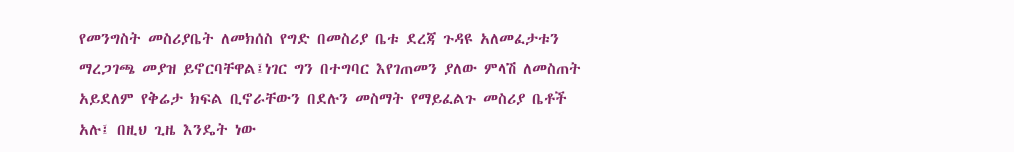የመንግስት መስሪያቤት ለመክሰስ የግድ በመስሪያ ቤቱ ደረጃ ጉዳዩ አለመፈታቱን ማረጋገጫ መያዝ ይኖርባቸዋል፤ነገር ግን በተግባር እየገጠመን ያለው ምላሽ ለመስጠት አይደለም የቅሬታ ክፍል ቢኖራቸውን በደሉን መስማት የማይፈልጉ መስሪያ ቤቶች አሉ፤ በዚህ ጊዜ እንዴት ነው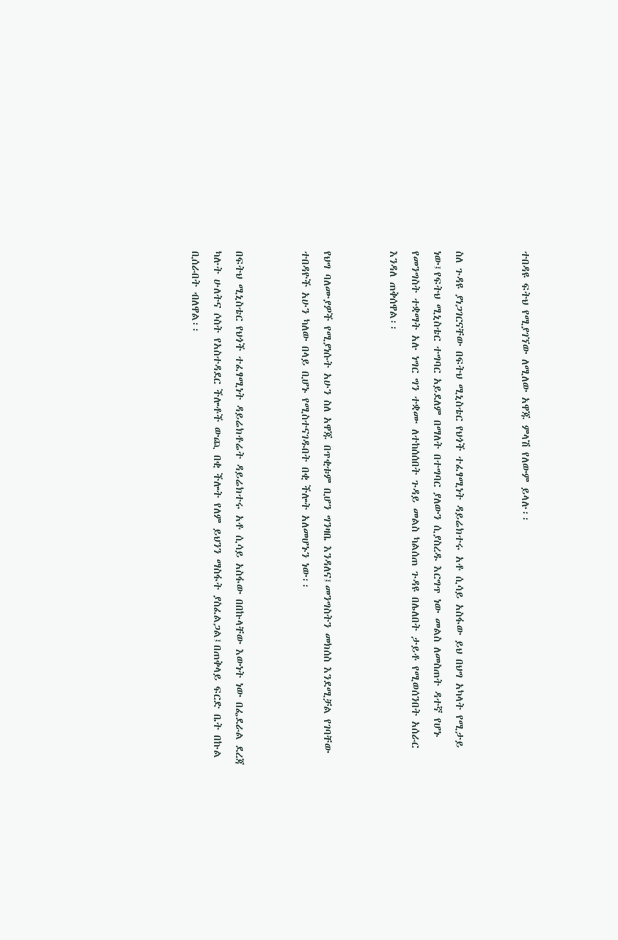ተበዳዩ ፍትህ የሚያገኘው ለሚለው አዋጁ ምላሽ የለውም ይላሉ፡፡


ስለ ጉዳዩ ያነጋገርናቸው በፍትህ ሚኒስቴር የህጎች ተፈፃሚነት ዳይሬክተሩ አቶ ሲሳይ አስፋው ይህ በህግ አካላት የሚታይ ነው፤የፍትህ ሚኒስቴር ተግባር አይደለም በማለት በተግባር ያለውን ሲያስረዱ እርግጥ ነው መልስ ለመስጠት ዳተኛ የሆኑ የመንግስት ተቋማት አሉ ነግር ግን ተቋሙ ለተከሰሰበት ጉዳይ መልስ ካልሰጠ ጉዳዩ በሌለበት ታይቶ የሚወሰንበት አሰራር እንዳለ ጠቅሰዋል፡፡


የህግ ባለሙያዎች የሚያነሱት አሁን ስለ አዋጁ በጥቂቱም ቢሆን ግንዛቤ እንዳለና፤መንግስትን መክሰስ እንደሚቻል የገባቸው ተበዳዮች አሁን ካለው በላይ ቢሆኑ የሚስተናገዱበት በቂ ችሎት አለመሆኑን ነው፡፡


በፍትህ ሚኒስቴር የህጎች ተፈፃሚነት ዳይሬክቶሬት ዳይሬክተሩ አቶ ሲሳይ አስፋው በበኩላቸው እውነት ነው በፌደራል ደረጃ ካሉት ሁለትና ሶስት የአስተዳደር ችሎቶች ውጪ በቂ ችሎት የለም ይህንን ማስፋት ያስፈልጋል፤በጠቅላይ ፍርድ ቤት በኩል ቢሰራበት ብለዋል፡፡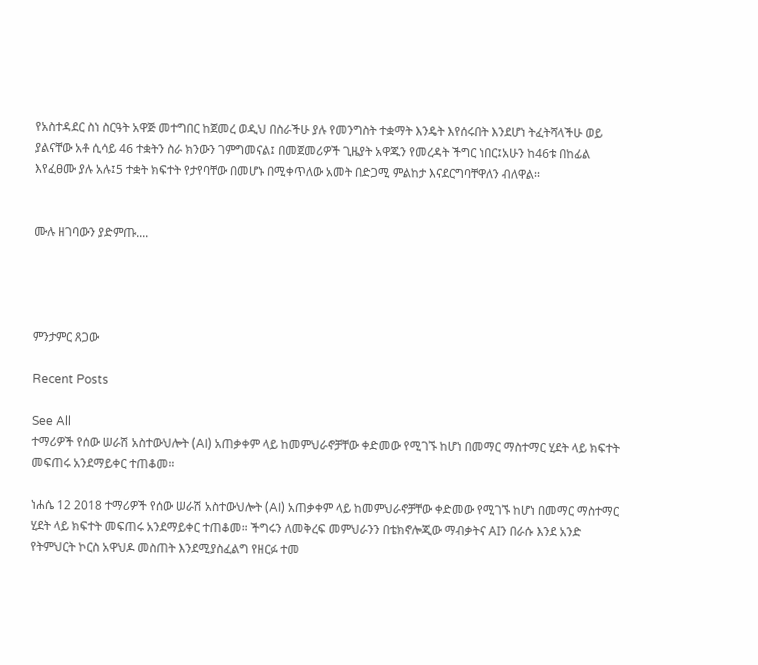የአስተዳደር ስነ ስርዓት አዋጅ መተግበር ከጀመረ ወዲህ በስራችሁ ያሉ የመንግስት ተቋማት እንዴት እየሰሩበት እንደሆነ ትፈትሻላችሁ ወይ ያልናቸው አቶ ሲሳይ 46 ተቋትን ስራ ክንውን ገምግመናል፤ በመጀመሪዎች ጊዜያት አዋጁን የመረዳት ችግር ነበር፤አሁን ከ46ቱ በከፊል እየፈፀሙ ያሉ አሉ፤5 ተቋት ክፍተት የታየባቸው በመሆኑ በሚቀጥለው አመት በድጋሚ ምልከታ እናደርግባቸዋለን ብለዋል፡፡


ሙሉ ዘገባውን ያድምጡ....




ምንታምር ጸጋው

Recent Posts

See All
ተማሪዎች የሰው ሠራሽ አስተውህሎት (AI) አጠቃቀም ላይ ከመምህራኖቻቸው ቀድመው የሚገኙ ከሆነ በመማር ማስተማር ሂደት ላይ ክፍተት መፍጠሩ አንደማይቀር ተጠቆመ።

ነሐሴ 12 2018 ተማሪዎች የሰው ሠራሽ አስተውህሎት (AI) አጠቃቀም ላይ ከመምህራኖቻቸው ቀድመው የሚገኙ ከሆነ በመማር ማስተማር ሂደት ላይ ክፍተት መፍጠሩ አንደማይቀር ተጠቆመ። ችግሩን ለመቅረፍ መምህራንን በቴክኖሎጂው ማብቃትና AIን በራሱ እንደ አንድ የትምህርት ኮርስ አዋህዶ መስጠት እንደሚያስፈልግ የዘርፉ ተመ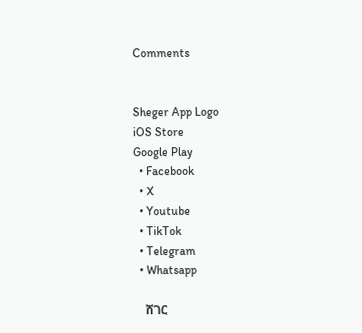Comments


Sheger App Logo
iOS Store
Google Play
  • Facebook
  • X
  • Youtube
  • TikTok
  • Telegram
  • Whatsapp

    ሸገር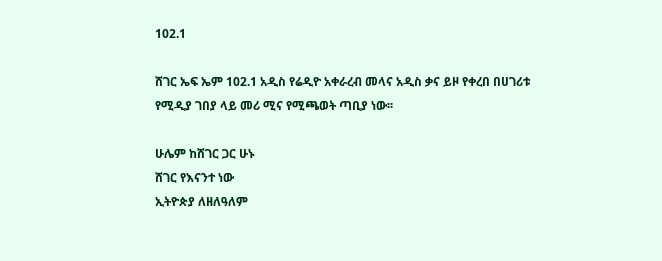102.1

ሸገር ኤፍ ኤም 102.1 አዲስ የሬዲዮ አቀራረብ መላና አዲስ ቃና ይዞ የቀረበ በሀገሪቱ የሚዲያ ገበያ ላይ መሪ ሚና የሚጫወት ጣቢያ ነው፡፡

ሁሌም ከሸገር ጋር ሁኑ
ሸገር የእናንተ ነው
ኢትዮጵያ ለዘለዓለም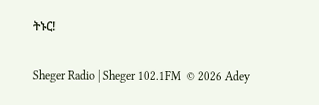ትኑር!

Sheger Radio | Sheger 102.1FM  © 2026 Adey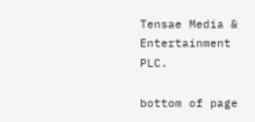Tensae Media & Entertainment PLC.

bottom of page